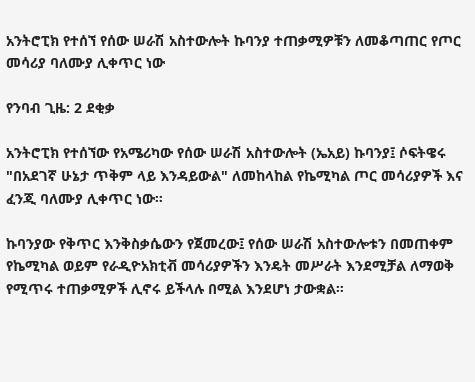አንትሮፒክ የተሰኘ የሰው ሠራሽ አስተውሎት ኩባንያ ተጠቃሚዎቹን ለመቆጣጠር የጦር መሳሪያ ባለሙያ ሊቀጥር ነው

የንባብ ጊዜ: 2 ደቂቃ

አንትሮፒክ የተሰኘው የአሜሪካው የሰው ሠራሽ አስተውሎት (ኤአይ) ኩባንያ፤ ሶፍትዌሩ "በአደገኛ ሁኔታ ጥቅም ላይ እንዳይውል" ለመከላከል የኬሚካል ጦር መሳሪያዎች እና ፈንጂ ባለሙያ ሊቀጥር ነው።

ኩባንያው የቅጥር እንቅስቃሴውን የጀመረው፤ የሰው ሠራሽ አስተውሎቱን በመጠቀም የኬሚካል ወይም የራዲዮአክቲቭ መሳሪያዎችን እንዴት መሥራት እንደሚቻል ለማወቅ የሚጥሩ ተጠቃሚዎች ሊኖሩ ይችላሉ በሚል እንደሆነ ታውቋል።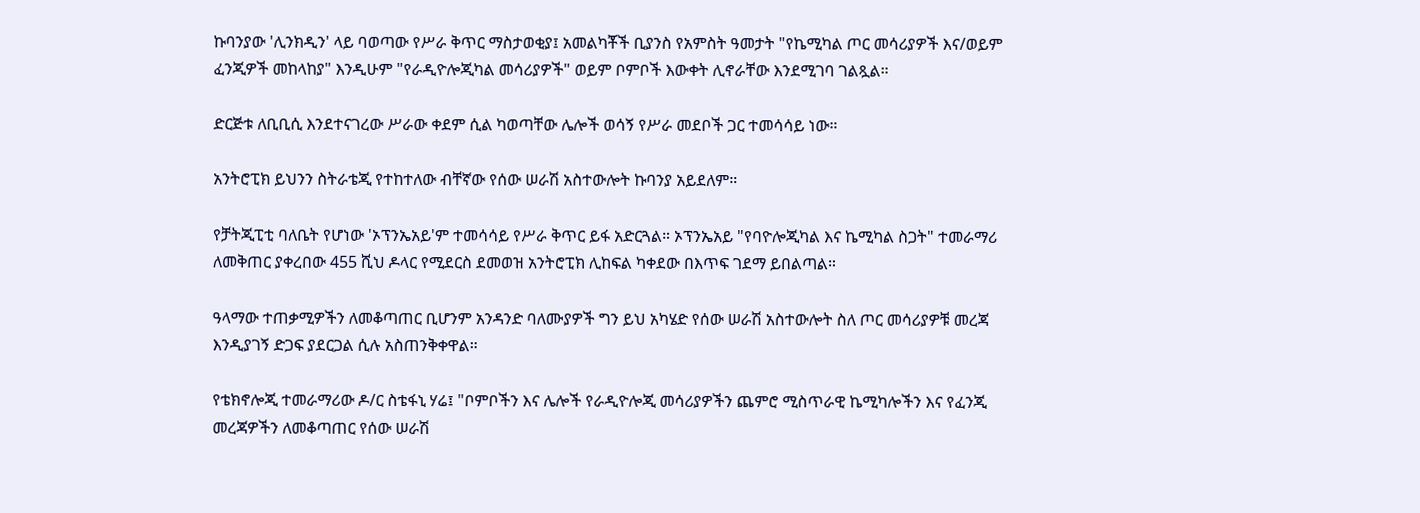ኩባንያው 'ሊንክዲን' ላይ ባወጣው የሥራ ቅጥር ማስታወቂያ፤ አመልካቾች ቢያንስ የአምስት ዓመታት "የኬሚካል ጦር መሳሪያዎች እና/ወይም ፈንጂዎች መከላከያ" እንዲሁም "የራዲዮሎጂካል መሳሪያዎች" ወይም ቦምቦች እውቀት ሊኖራቸው እንደሚገባ ገልጿል።

ድርጅቱ ለቢቢሲ እንደተናገረው ሥራው ቀደም ሲል ካወጣቸው ሌሎች ወሳኝ የሥራ መደቦች ጋር ተመሳሳይ ነው።

አንትሮፒክ ይህንን ስትራቴጂ የተከተለው ብቸኛው የሰው ሠራሽ አስተውሎት ኩባንያ አይደለም።

የቻትጂፒቲ ባለቤት የሆነው 'ኦፕንኤአይ'ም ተመሳሳይ የሥራ ቅጥር ይፋ አድርጓል። ኦፕንኤአይ "የባዮሎጂካል እና ኬሚካል ስጋት" ተመራማሪ ለመቅጠር ያቀረበው 455 ሺህ ዶላር የሚደርስ ደመወዝ አንትሮፒክ ሊከፍል ካቀደው በእጥፍ ገደማ ይበልጣል።

ዓላማው ተጠቃሚዎችን ለመቆጣጠር ቢሆንም አንዳንድ ባለሙያዎች ግን ይህ አካሄድ የሰው ሠራሽ አስተውሎት ስለ ጦር መሳሪያዎቹ መረጃ እንዲያገኝ ድጋፍ ያደርጋል ሲሉ አስጠንቅቀዋል።

የቴክኖሎጂ ተመራማሪው ዶ/ር ስቴፋኒ ሃሬ፤ "ቦምቦችን እና ሌሎች የራዲዮሎጂ መሳሪያዎችን ጨምሮ ሚስጥራዊ ኬሚካሎችን እና የፈንጂ መረጃዎችን ለመቆጣጠር የሰው ሠራሽ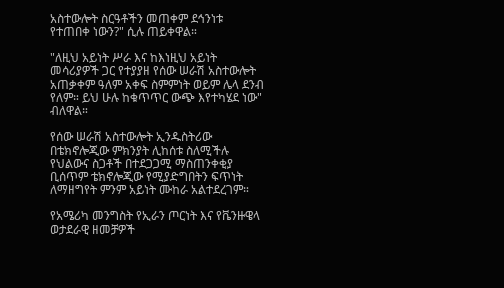አስተውሎት ስርዓቶችን መጠቀም ደኅንነቱ የተጠበቀ ነውን?" ሲሉ ጠይቀዋል።

"ለዚህ አይነት ሥራ እና ከእነዚህ አይነት መሳሪያዎች ጋር የተያያዘ የሰው ሠራሽ አስተውሎት አጠቃቀም ዓለም አቀፍ ስምምነት ወይም ሌላ ደንብ የለም። ይህ ሁሉ ከቁጥጥር ውጭ እየተካሄደ ነው" ብለዋል።

የሰው ሠራሽ አስተውሎት ኢንዱስትሪው በቴክኖሎጂው ምክንያት ሊከሰቱ ስለሚችሉ የህልውና ስጋቶች በተደጋጋሚ ማስጠንቀቂያ ቢሰጥም ቴክኖሎጂው የሚያድግበትን ፍጥነት ለማዘግየት ምንም አይነት ሙከራ አልተደረገም።

የአሜሪካ መንግስት የኢራን ጦርነት እና የቬንዙዌላ ወታደራዊ ዘመቻዎች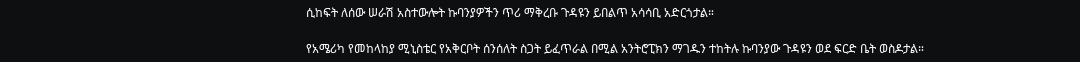ሲከፍት ለሰው ሠራሽ አስተውሎት ኩባንያዎችን ጥሪ ማቅረቡ ጉዳዩን ይበልጥ አሳሳቢ አድርጎታል።

የአሜሪካ የመከላከያ ሚኒስቴር የአቅርቦት ሰንሰለት ስጋት ይፈጥራል በሚል አንትሮፒክን ማገዱን ተከትሉ ኩባንያው ጉዳዩን ወደ ፍርድ ቤት ወስዶታል።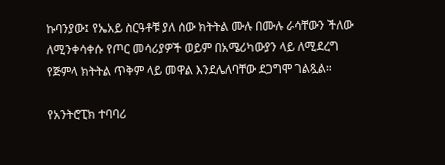ኩባንያው፤ የኤአይ ስርዓቶቹ ያለ ሰው ክትትል ሙሉ በሙሉ ራሳቸውን ችለው ለሚንቀሳቀሱ የጦር መሳሪያዎች ወይም በአሜሪካውያን ላይ ለሚደረግ የጅምላ ክትትል ጥቅም ላይ መዋል እንደሌለባቸው ደጋግሞ ገልጿል።

የአንትሮፒክ ተባባሪ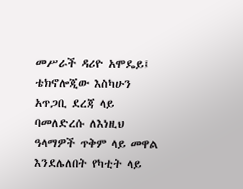መሥራች ዳሪዮ አሞዴይ፤ ቴክኖሎጂው እስካሁን አጥጋቢ ደረጃ ላይ ባመለድረሱ ለእነዚህ ዓላማዎች ጥቅም ላይ መዋል እንደሌለበት የካቲት ላይ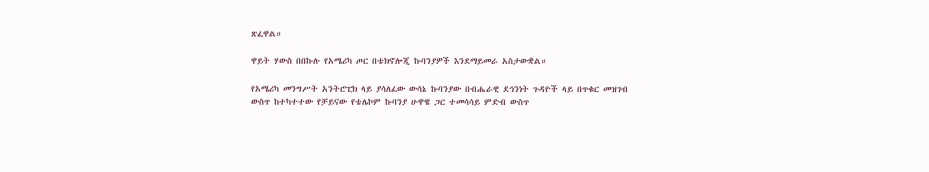ጽፈዋል።

ዋይት ሃውስ በበኩሉ የአሜሪካ ጦር በቴክኖሎጂ ኩባንያዎች እንደማይመራ አስታውቋል።

የአሜሪካ መንግሥት አንትሮፒክ ላይ ያሳለፈው ውሳኔ ኩባንያው በብሔራዊ ደኅንነት ጉዳዮች ላይ በጥቁር መዝገብ ውስጥ ከተካተተው የቻይናው የቴሌኮም ኩባንያ ሁዋዌ ጋር ተመሳሳይ ምድብ ውስጥ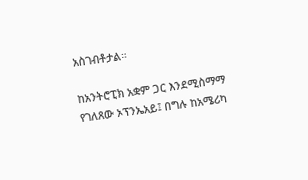አስገብቶታል።

ከአንትሮፒክ አቋም ጋር እንደሚስማማ የገለጸው ኦፕንኤአይ፤ በግሉ ከአሜሪካ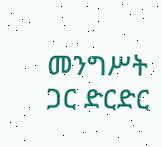መንግሥት ጋር ድርድር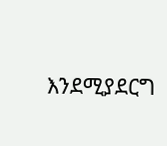እንደሚያደርግ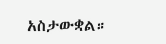አስታውቋል።